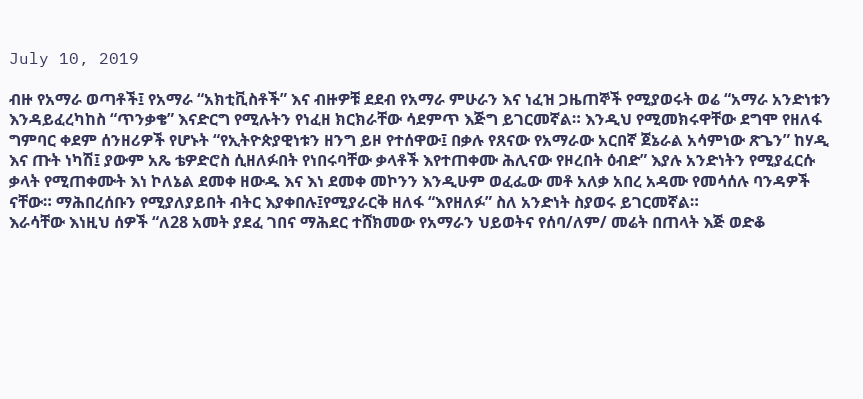July 10, 2019

ብዙ የአማራ ወጣቶች፤ የአማራ “አክቲቪስቶች” እና ብዙዎቹ ደደብ የአማራ ምሁራን እና ነፈዝ ጋዜጠኞች የሚያወሩት ወሬ “አማራ አንድነቱን እንዳይፈረካከስ “ጥንቃቄ” እናድርግ የሚሉትን የነፈዘ ክርክራቸው ሳደምጥ እጅግ ይገርመኛል። እንዲህ የሚመክሩዋቸው ደግሞ የዘለፋ ግምባር ቀደም ሰንዘሪዎች የሆኑት “የኢትዮጵያዊነቱን ዘንግ ይዞ የተሰዋው፤ በቃሉ የጸናው የአማራው አርበኛ ጀኔራል አሳምነው ጽጌን” ከሃዲ እና ጡት ነካሽ፤ ያውም አጼ ቴዎድሮስ ሲዘለፉበት የነበሩባቸው ቃላቶች እየተጠቀሙ ሕሊናው የዞረበት ዕብድ” እያሉ አንድነትን የሚያፈርሱ ቃላት የሚጠቀሙት እነ ኮለኔል ደመቀ ዘውዱ እና እነ ደመቀ መኮንን እንዲሁም ወፈፌው መቶ አለቃ አበረ አዳሙ የመሳሰሉ ባንዳዎች ናቸው። ማሕበረሰቡን የሚያለያይበት ብትር እያቀበሉ፤የሚያራርቅ ዘለፋ “እየዘለፉ” ስለ አንድነት ስያወሩ ይገርመኛል።
እራሳቸው እነዚህ ሰዎች “ለ28 አመት ያደፈ ገበና ማሕደር ተሸክመው የአማራን ህይወትና የሰባ/ለም/ መሬት በጠላት እጅ ወድቆ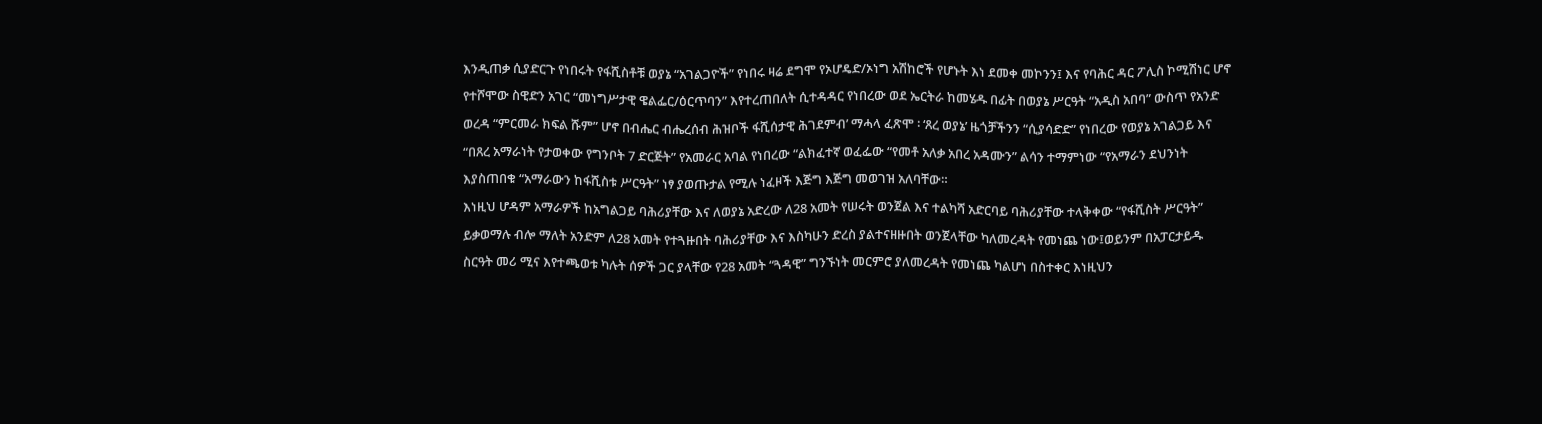እንዲጠቃ ሲያድርጉ የነበሩት የፋሺስቶቹ ወያኔ “አገልጋዮች” የነበሩ ዛሬ ደግሞ የኦሆዴድ/ኦነግ አሽከሮች የሆኑት እነ ደመቀ መኮንን፤ እና የባሕር ዳር ፖሊስ ኮሚሽነር ሆኖ የተሾሞው ስዊድን አገር “መነግሥታዊ ዌልፌር/ዕርጥባን” እየተረጠበለት ሲተዳዳር የነበረው ወደ ኤርትራ ከመሄዱ በፊት በወያኔ ሥርዓት “አዲስ አበባ” ውስጥ የአንድ ወረዳ “ምርመራ ክፍል ሹም” ሆኖ በብሔር ብሔረሰብ ሕዝቦች ፋሺሰታዊ ሕገደምብ’ ማሓላ ፈጽሞ ፡ ‘ጸረ ወያኔ’ ዜጎቻችንን “ሲያሳድድ” የነበረው የወያኔ አገልጋይ እና “በጸረ አማራነት የታወቀው የግንቦት 7 ድርጅት” የአመራር አባል የነበረው “ልክፈተኛ ወፈፌው “የመቶ አለቃ አበረ አዳሙን” ልሳን ተማምነው “የአማራን ደህንነት እያስጠበቁ “አማራውን ከፋሺስቱ ሥርዓት” ነፃ ያወጡታል የሚሉ ነፈዞች እጅግ እጅግ መወገዝ አለባቸው።
እነዚህ ሆዳም አማራዎች ከአግልጋይ ባሕሪያቸው እና ለወያኔ አድረው ለ28 አመት የሠሩት ወንጀል እና ተልካሻ አድርባይ ባሕሪያቸው ተላቅቀው “የፋሺስት ሥርዓት” ይቃወማሉ ብሎ ማለት አንድም ለ28 አመት የተጓዙበት ባሕሪያቸው እና እስካሁን ድረስ ያልተናዘዙበት ወንጀላቸው ካለመረዳት የመነጨ ነው፤ወይንም በአፓርታይዱ ስርዓት መሪ ሚና እየተጫወቱ ካሉት ሰዎች ጋር ያላቸው የ28 አመት “ጓዳዊ” ግንኙነት መርምሮ ያለመረዳት የመነጨ ካልሆነ በስተቀር እነዚህን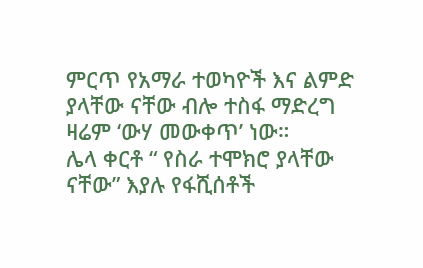ምርጥ የአማራ ተወካዮች እና ልምድ ያላቸው ናቸው ብሎ ተስፋ ማድረግ ዛሬም ‘ውሃ መውቀጥ’ ነው።
ሌላ ቀርቶ “ የስራ ተሞክሮ ያላቸው ናቸው” እያሉ የፋሺሰቶች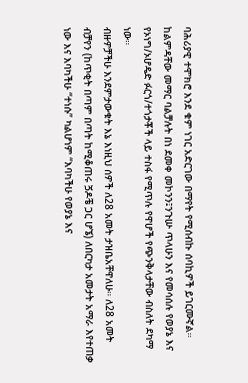ባሕሪያዊ ተሞክሮ እንደ ቁም ነገር አድርገው በማየት የሚሰብኩ ሰባኪዎች ይገርሙኛል። ከልምዳቸው መማር ባልቻሉት በነ ደመቀ መኮንን፤ንጉሡ ጥላሁን እና የመሳሰሉ የወያኔ እና የኦነግ/ኦሆዴድ ፉርጎ/ተጎታቾች ላይ ተስፋ የሚጥሉ የዋሆች የጭንቅላታቸው ብስለት ደካማ ነው።
ብዙዎቻችሁ እንደምታውቁት እኔ እነዚህ ሰዎች ለ28 አመት ታዝቤአቸዋለሁ። ለ28 አመት ብቻየን (ከጥቂት በጣም በጣት ከሚቆጠሩ ጛዶቼ ጋር ሆኜ) ለበርካታ አመታት አማራ እየተጠቃ ነው እና እባካችሁ “ተነሱ” ካልሆነም “እባካችሁ የወያኔ እና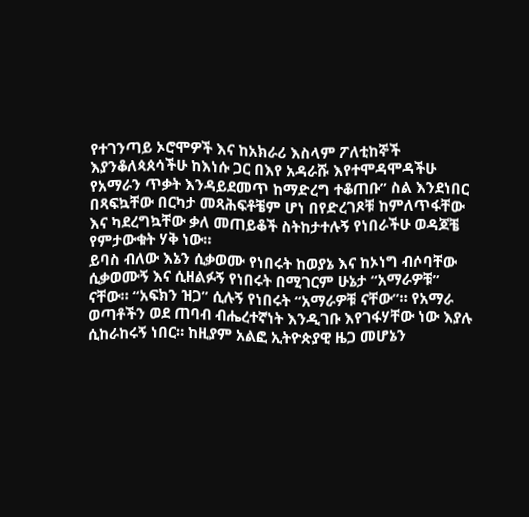የተገንጣይ ኦሮሞዎች እና ከአክራሪ እስላም ፖለቲከኞች እያንቆለጳጰሳችሁ ከእነሱ ጋር በእየ አዳራሹ እየተሞዳሞዳችሁ የአማራን ጥቃት እንዳይደመጥ ከማድረግ ተቆጠቡ” ስል እንደነበር በጻፍኳቸው በርካታ መጻሕፍቶቼም ሆነ በየድረገጾቹ ከምለጥፋቸው እና ካደረግኳቸው ቃለ መጠይቆች ስትከታተሉኝ የነበራችሁ ወዳጆቼ የምታውቁት ሃቅ ነው።
ይባስ ብለው እኔን ሲቃወሙ የነበሩት ከወያኔ እና ከኦነግ ብሶባቸው ሲቃወሙኝ እና ሲዘልፉኝ የነበሩት በሚገርም ሁኔታ “አማራዎቹ” ናቸው። “አፍክን ዝጋ” ሲሉኝ የነበሩት “አማራዎቹ ናቸው”። የአማራ ወጣቶችን ወደ ጠባብ ብሔረተኛነት እንዲገቡ እየገፋሃቸው ነው እያሉ ሲከራከሩኝ ነበር። ከዚያም አልፎ ኢትዮጵያዊ ዜጋ መሆኔን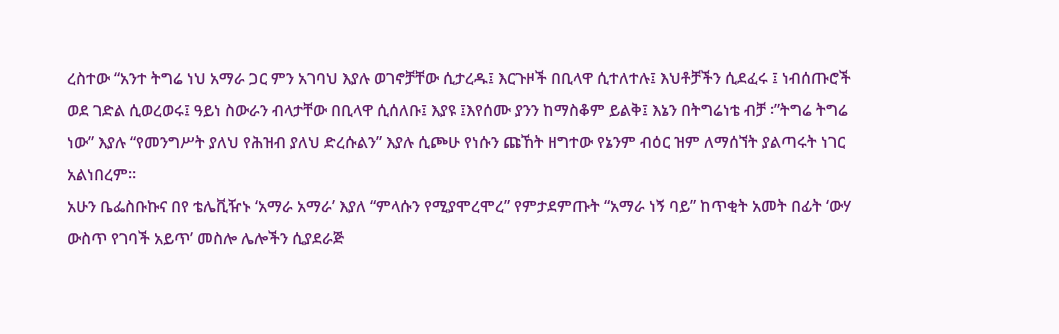ረስተው “አንተ ትግሬ ነህ አማራ ጋር ምን አገባህ እያሉ ወገኖቻቸው ሲታረዱ፤ እርጉዞች በቢላዋ ሲተለተሉ፤ እህቶቻችን ሲደፈሩ ፤ ነብሰጡሮች ወደ ገድል ሲወረወሩ፤ ዓይነ ስውራን ብላታቸው በቢላዋ ሲሰለቡ፤ እያዩ ፤እየሰሙ ያንን ከማስቆም ይልቅ፤ እኔን በትግሬነቴ ብቻ ፡”ትግሬ ትግሬ ነው” እያሉ “የመንግሥት ያለህ የሕዝብ ያለህ ድረሱልን” እያሉ ሲጮሁ የነሱን ጩኸት ዘግተው የኔንም ብዕር ዝም ለማሰኘት ያልጣሩት ነገር አልነበረም።
አሁን ቤፌስቡኩና በየ ቴሌቪዥኑ ‘አማራ አማራ’ እያለ “ምላሱን የሚያሞረሞረ” የምታደምጡት “አማራ ነኝ ባይ” ከጥቂት አመት በፊት ‘ውሃ ውስጥ የገባች አይጥ’ መስሎ ሌሎችን ሲያደራጅ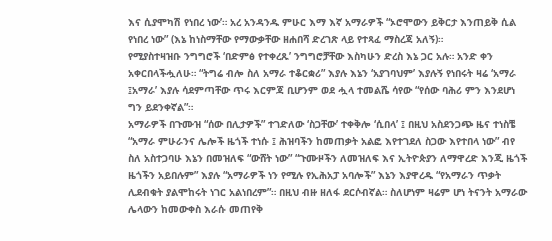እና ሲያሞካሽ የነበረ ነው’። አረ አንዳንዱ ምሁር እማ እኛ አማራዎች “ኦሮሞውን ይቅርታ እንጠይቅ ሲል የነበረ ነው” (እኔ ከነስማቸው የማውቃቸው ዘሐበሻ ድረገጽ ላይ የተጻፈ ማስረጃ አለኝ)።
የሚያስተዛዝቡ ንግግሮች ‘በድምፅ የተቀረጹ’ ንግግሮቻቸው እስካሁን ድረስ እኔ ጋር አሉ። አንድ ቀን አቀርበላችሗለሁ። “ትግሬ ብሎ ስለ አማራ ተቆርቋሪ” እያሉ እኔን ‘አያገባህም’ እያሉኝ የነበሩት ዛሬ ‘አማራ ፤አማራ’ እያሉ ሳደምጣቸው ጥሩ እርምጃ ቢሆንም ወደ ሗላ ተመልሼ ሳየው “የሰው ባሕሪ ምን እንደሆነ ግን ይደንቀኛል”።
አማራዎች በጉሙዝ “ሰው በሊታዎች” ተገድለው ‘ስጋቸው’ ተቀቅሎ ‘ሲበላ’ ፤ በዚህ አስደንጋጭ ዜና ተነስቼ “አማራ ምሁራንና ሌሎች ዜጎች ተነሱ ፤ ሕዝባችን ከመጠቃት አልፎ እየተገደለ ስጋው እየተበላ ነው” ብየ ስለ አስተጋባሁ እኔን በመዝለፍ “ውሸት ነው” “ጉሙዞችን ለመዝለፍ እና ኢትዮጵያን ለማዋረድ እንጂ ዜጎች ዜጎችን አይበሉም” እያሉ “አማራዎች ነን የሚሉ የኢሕአፓ አባሎች” እኔን እያዋረዱ “የአማራን ጥቃት ሊደብቁት ያልሞከሩት ነገር አልነበረም”። በዚህ ብዙ ዘለፋ ደርሶብኛል። ስለሆነም ዛሬም ሆነ ትናንት አማራው ሌላውን ከመውቀስ እራሱ መጠየቅ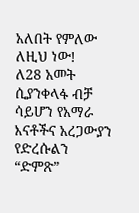አለበት የምለው ለዚህ ነው!
ለ28 አመት ሲያንቀላፋ ብቻ ሳይሆን የአማራ እናቶችና አረጋውያን የድረሱልን “ድምጽ”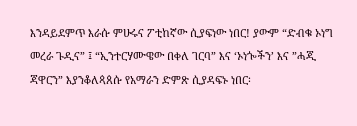እንዳይደምጥ እራሱ ምሁሩና ፖቲከኛው ሲያፍነው ነበር! ያውም “ድብቁ ኦነግ መረራ ጉዲና” ፤ “ኢንተርሃሙዌው በቀለ ገርባ” እና ‘ኦነጐችን’ እና ”ሓጂ ጃዋርን” እያንቆለጳጰሱ የአማራን ድምጽ ሲያዳፍኑ ነበር፡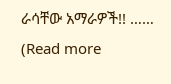ራሳቸው አማራዎች!! …… (Read more